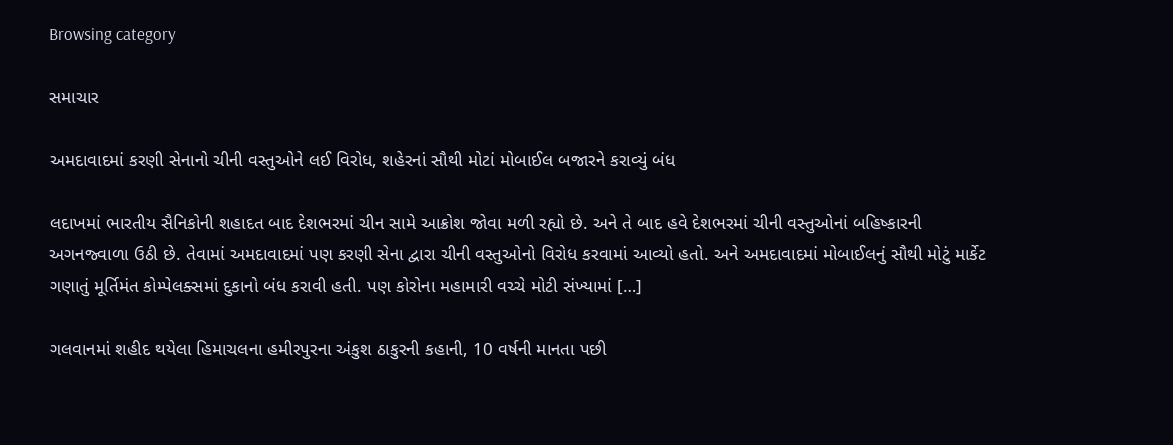Browsing category

સમાચાર

અમદાવાદમાં કરણી સેનાનો ચીની વસ્તુઓને લઈ વિરોધ, શહેરનાં સૌથી મોટાં મોબાઈલ બજારને કરાવ્યું બંધ

લદાખમાં ભારતીય સૈનિકોની શહાદત બાદ દેશભરમાં ચીન સામે આક્રોશ જોવા મળી રહ્યો છે. અને તે બાદ હવે દેશભરમાં ચીની વસ્તુઓનાં બહિષ્કારની અગનજ્વાળા ઉઠી છે. તેવામાં અમદાવાદમાં પણ કરણી સેના દ્વારા ચીની વસ્તુઓનો વિરોધ કરવામાં આવ્યો હતો. અને અમદાવાદમાં મોબાઈલનું સૌથી મોટું માર્કેટ ગણાતું મૂર્તિમંત કોમ્પેલક્સમાં દુકાનો બંધ કરાવી હતી. પણ કોરોના મહામારી વચ્ચે મોટી સંખ્યામાં […]

ગલવાનમાં શહીદ થયેલા હિમાચલના હમીરપુરના અંકુશ ઠાકુરની કહાની, 10 વર્ષની માનતા પછી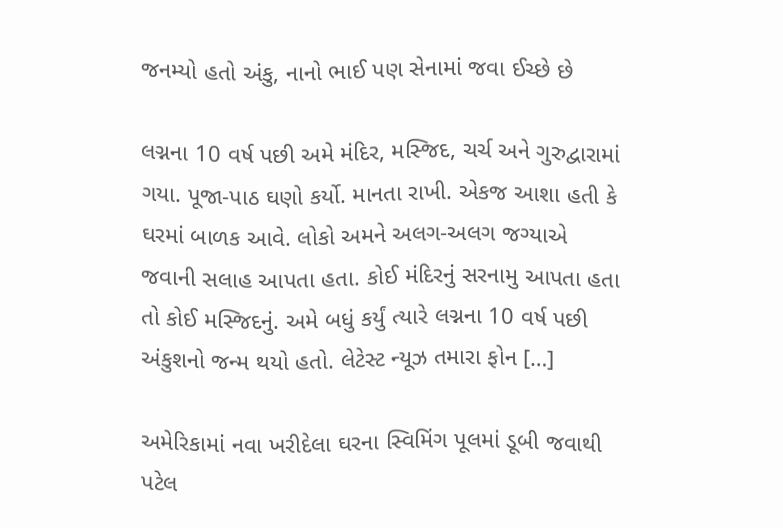જનમ્યો હતો અંકુ, નાનો ભાઈ પણ સેનામાં જવા ઈચ્છે છે

લગ્નના 10 વર્ષ પછી અમે મંદિર, મસ્જિદ, ચર્ચ અને ગુરુદ્વારામાં ગયા. પૂજા-પાઠ ઘણો કર્યો. માનતા રાખી. એકજ આશા હતી કે ઘરમાં બાળક આવે. લોકો અમને અલગ-અલગ જગ્યાએ જવાની સલાહ આપતા હતા. કોઈ મંદિરનું સરનામુ આપતા હતા તો કોઈ મસ્જિદનું. અમે બધું કર્યું ત્યારે લગ્નના 10 વર્ષ પછી અંકુશનો જન્મ થયો હતો. લેટેસ્ટ ન્યૂઝ તમારા ફોન […]

અમેરિકામાં નવા ખરીદેલા ઘરના સ્વિમિંગ પૂલમાં ડૂબી જવાથી પટેલ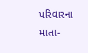પરિવારના માતા-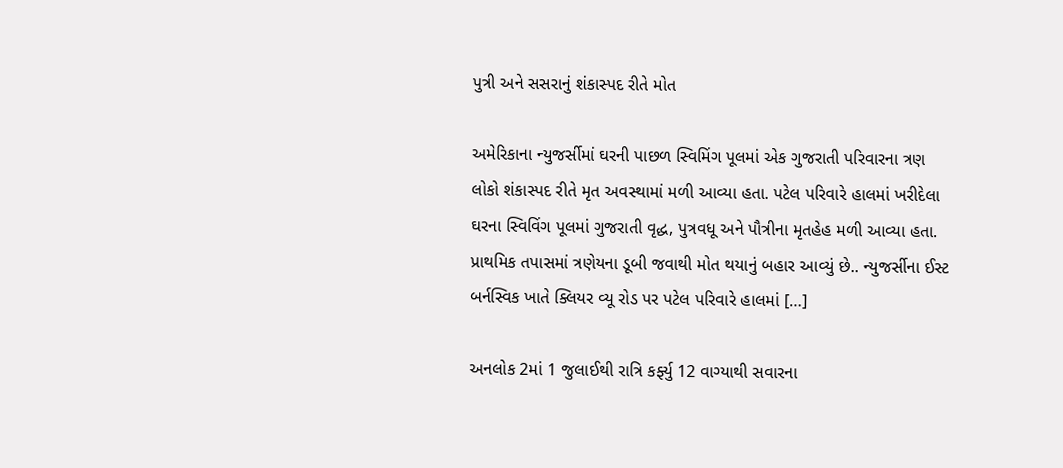પુત્રી અને સસરાનું શંકાસ્પદ રીતે મોત

અમેરિકાના ન્યુજર્સીમાં ઘરની પાછળ સ્વિમિંગ પૂલમાં એક ગુજરાતી પરિવારના ત્રણ લોકો શંકાસ્પદ રીતે મૃત અવસ્થામાં મળી આવ્યા હતા. પટેલ પરિવારે હાલમાં ખરીદેલા ઘરના સ્વિવિંગ પૂલમાં ગુજરાતી વૃદ્ધ, પુત્રવધૂ અને પૌત્રીના મૃતહેહ મળી આવ્યા હતા. પ્રાથમિક તપાસમાં ત્રણેયના ડૂબી જવાથી મોત થયાનું બહાર આવ્યું છે.. ન્યુજર્સીના ઈસ્ટ બર્નસ્વિક ખાતે ક્લિયર વ્યૂ રોડ પર પટેલ પરિવારે હાલમાં […]

અનલોક 2માં 1 જુલાઈથી રાત્રિ કર્ફ્યુ 12 વાગ્યાથી સવારના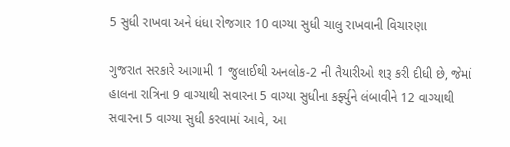5 સુધી રાખવા અને ધંધા રોજગાર 10 વાગ્યા સુધી ચાલુ રાખવાની વિચારણા

ગુજરાત સરકારે આગામી 1 જુલાઈથી અનલોક-2 ની તૈયારીઓ શરૂ કરી દીધી છે, જેમાં હાલના રાત્રિના 9 વાગ્યાથી સવારના 5 વાગ્યા સુધીના કર્ફ્યુને લંબાવીને 12 વાગ્યાથી સવારના 5 વાગ્યા સુધી કરવામાં આવે, આ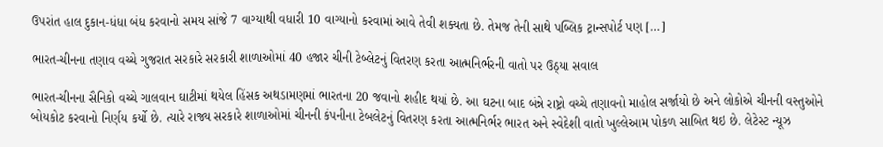ઉપરાંત હાલ દુકાન-ધંધા બંધ કરવાનો સમય સાંજે 7 વાગ્યાથી વધારી 10 વાગ્યાનો કરવામાં આવે તેવી શક્યતા છે. તેમજ તેની સાથે પબ્લિક ટ્રાન્સપોર્ટ પણ […]

ભારત-ચીનના તણાવ વચ્ચે ગુજરાત સરકારે સરકારી શાળાઓમાં 40 હજાર ચીની ટેબ્લેટનું વિતરણ કરતા આત્મનિર્ભરની વાતો પર ઉઠ્યા સવાલ

ભારત-ચીનના સૈનિકો વચ્ચે ગાલવાન ઘાટીમાં થયેલ હિંસક અથડામણમાં ભારતના 20 જવાનો શહીદ થયાં છે. આ ઘટના બાદ બંન્ને રાષ્ટ્રો વચ્ચે તણાવનો માહોલ સર્જાયો છે અને લોકોએ ચીનની વસ્તુઓને બોયકોટ કરવાનો નિર્ણય કર્યો છે. ત્યારે રાજ્ય સરકારે શાળાઓમાં ચીનની કંપનીના ટેબલેટનું વિતરણ કરતા આત્મનિર્ભર ભારત અને સ્વેદેશી વાતો ખુલ્લેઆમ પોકળ સાબિત થઇ છે. લેટેસ્ટ ન્યૂઝ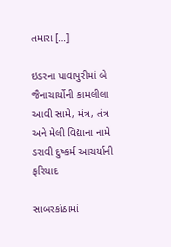તમારા […]

ઇડરના પાવાપુરીમાં બે જૈનાચાર્યોની કામલીલા આવી સામે, મંત્ર, તંત્ર અને મેલી વિદ્યાના નામે ડરાવી દુષ્કર્મ આચર્યાની ફરિયાદ

સાબરકાંઠામાં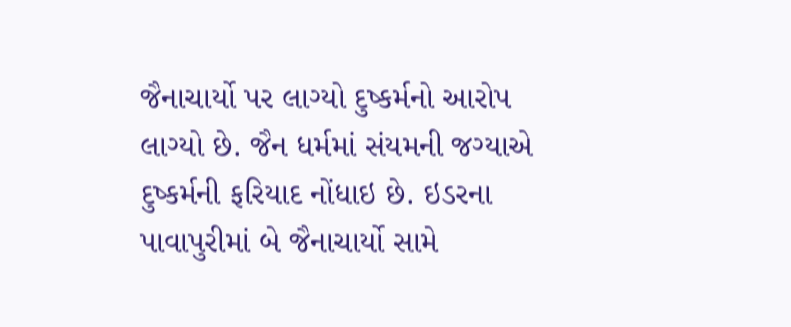જૈનાચાર્યો પર લાગ્યો દુષ્કર્મનો આરોપ લાગ્યો છે. જૈન ધર્મમાં સંયમની જગ્યાએ દુષ્કર્મની ફરિયાદ નોંધાઇ છે. ઇડરના પાવાપુરીમાં બે જૈનાચાર્યો સામે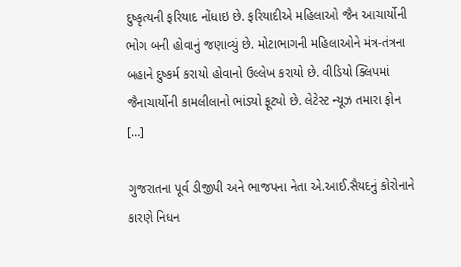દુષ્કૃત્યની ફરિયાદ નોંધાઇ છે. ફરિયાદીએ મહિલાઓ જૈન આચાર્યોની ભોગ બની હોવાનું જણાવ્યું છે. મોટાભાગની મહિલાઓને મંત્ર-તંત્રના બહાને દુષ્કર્મ કરાયો હોવાનો ઉલ્લેખ કરાયો છે. વીડિયો ક્લિપમાં જૈનાચાર્યોની કામલીલાનો ભાંડ્યો ફૂટ્યો છે. લેટેસ્ટ ન્યૂઝ તમારા ફોન […]

ગુજરાતના પૂર્વ ડીજીપી અને ભાજપના નેતા એ.આઈ.સૈયદનું કોરોનાને કારણે નિધન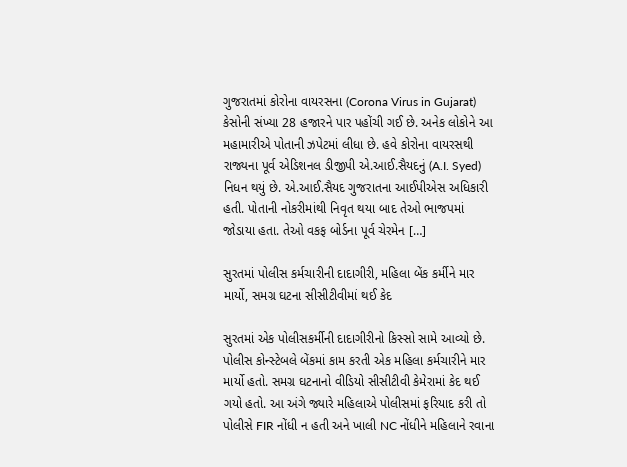ગુજરાતમાં કોરોના વાયરસના (Corona Virus in Gujarat) કેસોની સંખ્યા 28 હજારને પાર પહોંચી ગઈ છે. અનેક લોકોને આ મહામારીએ પોતાની ઝપેટમાં લીધા છે. હવે કોરોના વાયરસથી રાજ્યના પૂર્વ એડિશનલ ડીજીપી એ.આઈ.સૈયદનું (A.I. Syed) નિધન થયું છે. એ.આઈ.સૈયદ ગુજરાતના આઈપીએસ અધિકારી હતી. પોતાની નોકરીમાંથી નિવૃત થયા બાદ તેઓ ભાજપમાં જોડાયા હતા. તેઓ વકફ બોર્ડના પૂર્વ ચેરમેન […]

સુરતમાં પોલીસ કર્મચારીની દાદાગીરી, મહિલા બેંક કર્મીને માર માર્યો, સમગ્ર ઘટના સીસીટીવીમાં થઈ કેદ

સુરતમાં એક પોલીસકર્મીની દાદાગીરીનો કિસ્સો સામે આવ્યો છે. પોલીસ કોન્સ્ટેબલે બેંકમાં કામ કરતી એક મહિલા કર્મચારીને માર માર્યો હતો. સમગ્ર ઘટનાનો વીડિયો સીસીટીવી કેમેરામાં કેદ થઈ ગયો હતો. આ અંગે જ્યારે મહિલાએ પોલીસમાં ફરિયાદ કરી તો પોલીસે FIR નોંધી ન હતી અને ખાલી NC નોંધીને મહિલાને રવાના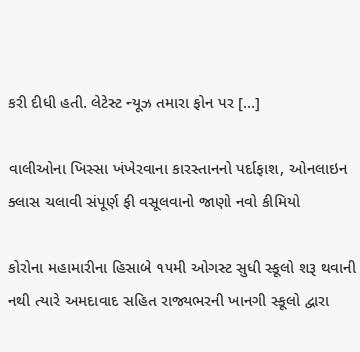કરી દીધી હતી. લેટેસ્ટ ન્યૂઝ તમારા ફોન પર […]

વાલીઓના ખિસ્સા ખંખેરવાના કારસ્તાનનો પર્દાફાશ, ઓનલાઇન ક્લાસ ચલાવી સંપૂર્ણ ફી વસૂલવાનો જાણો નવો કીમિયો

કોરોના મહામારીના હિસાબે ૧૫મી ઓગસ્ટ સુધી સ્કૂલો શરૂ થવાની નથી ત્યારે અમદાવાદ સહિત રાજ્યભરની ખાનગી સ્કૂલો દ્વારા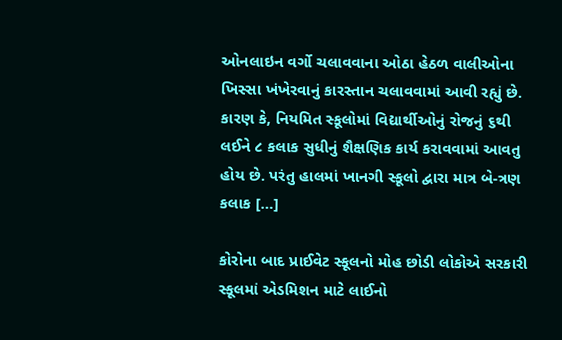ઓનલાઇન વર્ગો ચલાવવાના ઓઠા હેઠળ વાલીઓના ખિસ્સા ખંખેરવાનું કારસ્તાન ચલાવવામાં આવી રહ્યું છે. કારણ કે, નિયમિત સ્કૂલોમાં વિદ્યાર્થીઓનું રોજનું ૬થી લઈને ૮ કલાક સુધીનું શૈક્ષણિક કાર્ય કરાવવામાં આવતુ હોય છે. પરંતુ હાલમાં ખાનગી સ્કૂલો દ્વારા માત્ર બે-ત્રણ કલાક […]

કોરોના બાદ પ્રાઈવેટ સ્કૂલનો મોહ છોડી લોકોએ સરકારી સ્કૂલમાં એડમિશન માટે લાઈનો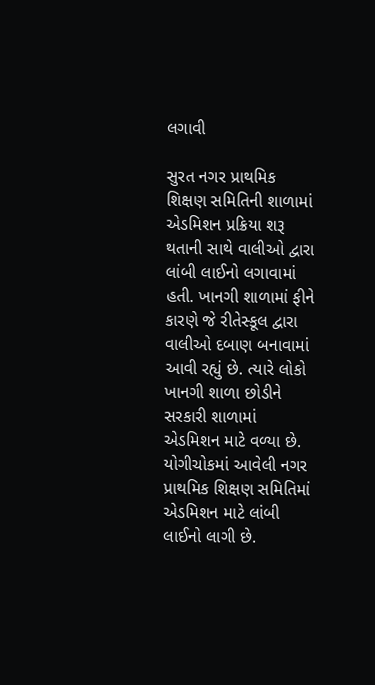લગાવી

સુરત નગર પ્રાથમિક શિક્ષણ સમિતિની શાળામાં એડમિશન પ્રક્રિયા શરૂ થતાની સાથે વાલીઓ દ્વારા લાંબી લાઈનો લગાવામાં હતી. ખાનગી શાળામાં ફીને કારણે જે રીતેસ્કૂલ દ્વારા વાલીઓ દબાણ બનાવામાં આવી રહ્યું છે. ત્યારે લોકો ખાનગી શાળા છોડીને સરકારી શાળામાં એડમિશન માટે વળ્યા છે. યોગીચોકમાં આવેલી નગર પ્રાથમિક શિક્ષણ સમિતિમાં એડમિશન માટે લાંબી લાઈનો લાગી છે.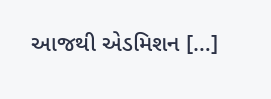આજથી એડમિશન […]